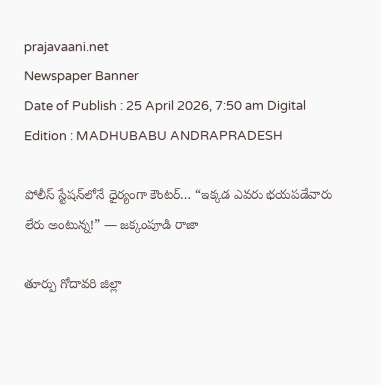prajavaani.net
Newspaper Banner
Date of Publish : 25 April 2026, 7:50 am Digital Edition : MADHUBABU ANDRAPRADESH

పోలీస్ స్టేషన్‌లోనే ధైర్యంగా కౌంటర్… “ఇక్కడ ఎవరు భయపడేవారు లేరు అంటున్న!” — జక్కంపూడి రాజా

తూర్పు గోదావరి జిల్లా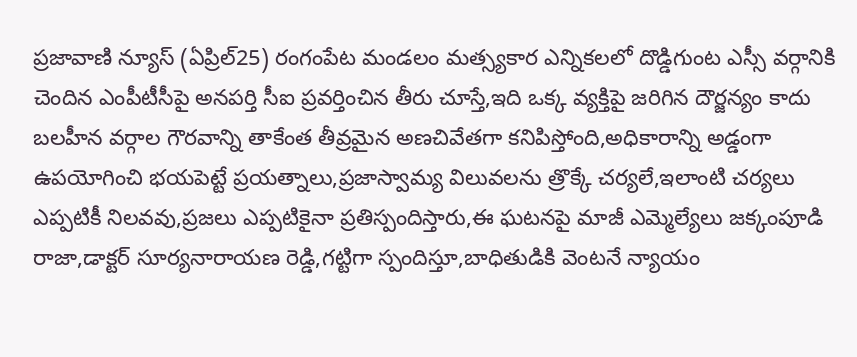ప్రజావాణి న్యూస్ (ఏప్రిల్25) రంగంపేట మండలం మత్స్యకార ఎన్నికలలో దొడ్డిగుంట ఎస్సీ వర్గానికి చెందిన ఎంపీటీసీపై అనపర్తి సీఐ ప్రవర్తించిన తీరు చూస్తే,ఇది ఒక్క వ్యక్తిపై జరిగిన దౌర్జన్యం కాదు బలహీన వర్గాల గౌరవాన్ని తాకేంత తీవ్రమైన అణచివేతగా కనిపిస్తోంది,అధికారాన్ని అడ్డంగా ఉపయోగించి భయపెట్టే ప్రయత్నాలు,ప్రజాస్వామ్య విలువలను త్రొక్కే చర్యలే,ఇలాంటి చర్యలు ఎప్పటికీ నిలవవు,ప్రజలు ఎప్పటికైనా ప్రతిస్పందిస్తారు,ఈ ఘటనపై మాజీ ఎమ్మెల్యేలు జక్కంపూడి రాజా,డాక్టర్ సూర్యనారాయణ రెడ్డి,గట్టిగా స్పందిస్తూ,బాధితుడికి వెంటనే న్యాయం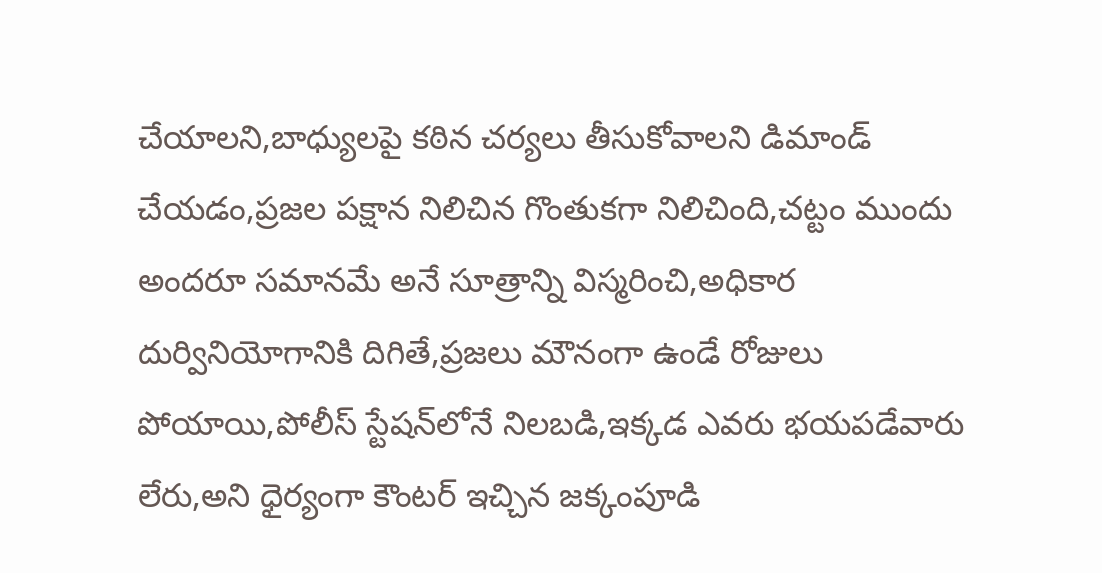చేయాలని,బాధ్యులపై కఠిన చర్యలు తీసుకోవాలని డిమాండ్ చేయడం,ప్రజల పక్షాన నిలిచిన గొంతుకగా నిలిచింది,చట్టం ముందు అందరూ సమానమే అనే సూత్రాన్ని విస్మరించి,అధికార దుర్వినియోగానికి దిగితే,ప్రజలు మౌనంగా ఉండే రోజులు పోయాయి,పోలీస్ స్టేషన్‌లోనే నిలబడి,ఇక్కడ ఎవరు భయపడేవారు లేరు,అని ధైర్యంగా కౌంటర్ ఇచ్చిన జక్కంపూడి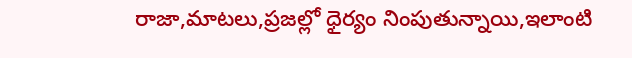రాజా,మాటలు,ప్రజల్లో ధైర్యం నింపుతున్నాయి,ఇలాంటి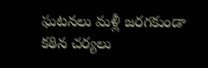ఘటనలు మళ్లీ జరగకుండా కఠిన చర్యలు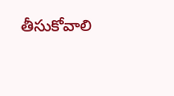తీసుకోవాలి